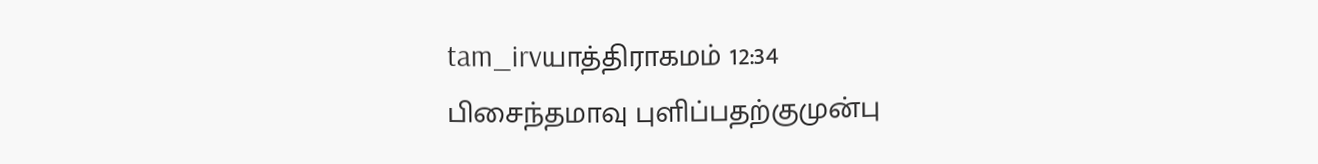tam_irvயாத்திராகமம் 12:34
பிசைந்தமாவு புளிப்பதற்குமுன்பு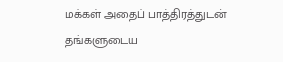மக்கள் அதைப் பாத்திரத்துடன் தங்களுடைய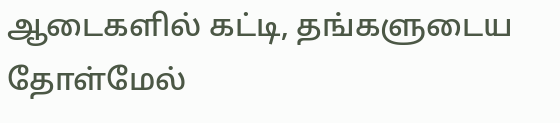ஆடைகளில் கட்டி, தங்களுடைய தோள்மேல்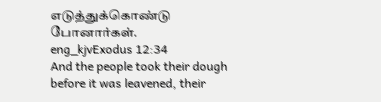எடுத்துக்கொண்டு போனார்கள்.
eng_kjvExodus 12:34
And the people took their dough before it was leavened, their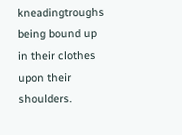kneadingtroughs being bound up in their clothes upon their shoulders.